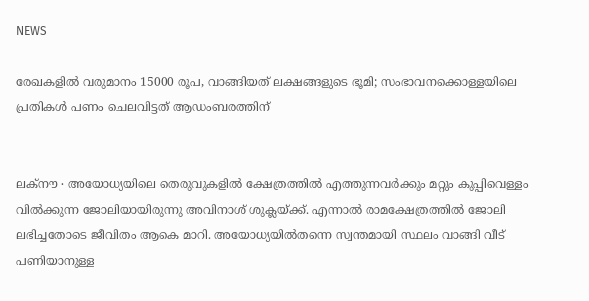NEWS

രേഖകളിൽ വരുമാനം 15000 രൂപ, വാങ്ങിയത് ലക്ഷങ്ങളുടെ ഭൂമി; സംഭാവനക്കൊള്ളയിലെ പ്രതികൾ പണം ചെലവിട്ടത് ആഡംബരത്തിന്


ലക്നൗ ∙ അയോധ്യയിലെ തെരുവുകളിൽ ക്ഷേത്രത്തിൽ എത്തുന്നവർക്കും മറ്റും കുപ്പിവെള്ളം വിൽക്കുന്ന ജോലിയായിരുന്നു അവിനാശ് ശുക്ലയ്ക്ക്. എന്നാൽ രാമക്ഷേത്രത്തിൽ ജോലി ലഭിച്ചതോടെ ജീവിതം ആകെ മാറി. അയോധ്യയിൽതന്നെ സ്വന്തമായി സ്ഥലം വാങ്ങി വീട് പണിയാനുള്ള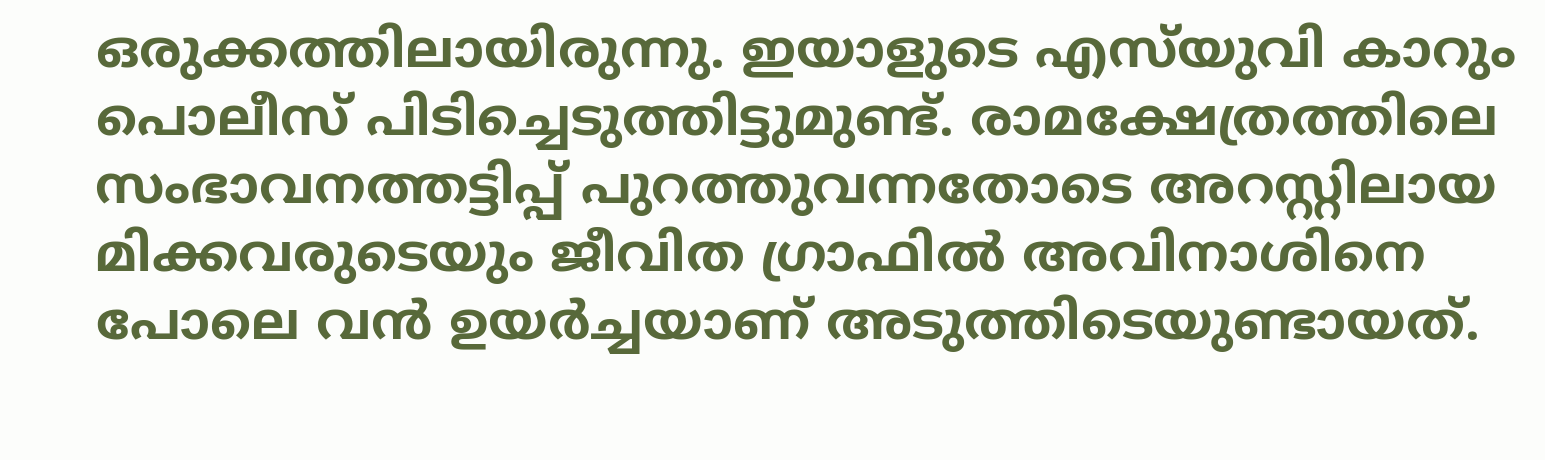ഒരുക്കത്തിലായിരുന്നു. ഇയാളുടെ എസ്‌യുവി കാറും പൊലീസ് പിടിച്ചെടുത്തിട്ടുമുണ്ട്. രാമക്ഷേത്രത്തിലെ സംഭാവനത്തട്ടിപ്പ് പുറത്തുവന്നതോടെ അറസ്റ്റിലായ മിക്കവരുടെയും ജീവിത ഗ്രാഫിൽ അവിനാശിനെ പോലെ വൻ ഉയർച്ചയാണ് അടുത്തിടെയുണ്ടായത്.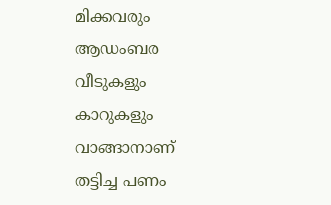മിക്കവരും ആഡംബര വീടുകളും കാറുകളും വാങ്ങാനാണ് തട്ടിച്ച പണം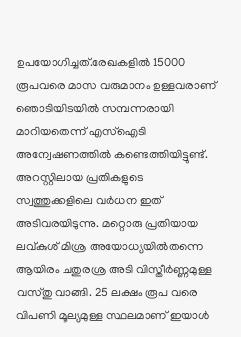ഉപയോഗിച്ചത്.രേഖകളിൽ 15000 രൂപവരെ മാസ വരുമാനം ഉള്ളവരാണ് ഞൊടിയിടയിൽ സമ്പന്നരായി മാറിയതെന്ന് എസ്ഐടി അന്വേഷണത്തിൽ കണ്ടെത്തിയിട്ടുണ്ട്. അറസ്റ്റിലായ പ്രതികളുടെ സ്വത്തുക്കളിലെ വർധന ഇത് അടിവരയിടുന്നു. മറ്റൊരു പ്രതിയായ ലവ്കുശ് മിശ്ര അയോധ്യയിൽതന്നെ ആയിരം ചതുരശ്ര അടി വിസ്തീർണ്ണമുള്ള വസ്തു വാങ്ങി. 25 ലക്ഷം രൂപ വരെ വിപണി മൂല്യമുള്ള സ്ഥലമാണ് ഇയാൾ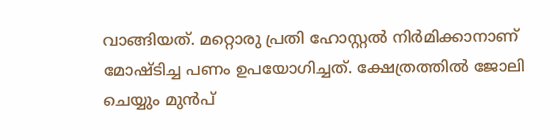വാങ്ങിയത്. മറ്റൊരു പ്രതി ഹോസ്റ്റൽ നിർമിക്കാനാണ് മോഷ്ടിച്ച പണം ഉപയോഗിച്ചത്. ക്ഷേത്രത്തിൽ ജോലി ചെയ്യും മുൻപ്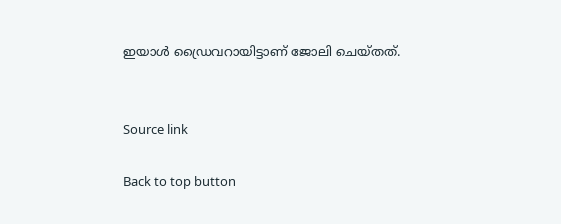ഇയാൾ ഡ്രൈവറായിട്ടാണ് ജോലി ചെയ്തത്.


Source link

Back to top button